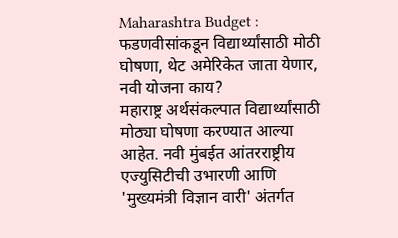Maharashtra Budget : फडणवीसांकडून विद्यार्थ्यांसाठी मोठी घोषणा, थेट अमेरिकेत जाता येणार, नवी योजना काय?
महाराष्ट्र अर्थसंकल्पात विद्यार्थ्यांसाठी मोठ्या घोषणा करण्यात आल्या आहेत. नवी मुंबईत आंतरराष्ट्रीय एज्युसिटीची उभारणी आणि 'मुख्यमंत्री विज्ञान वारी' अंतर्गत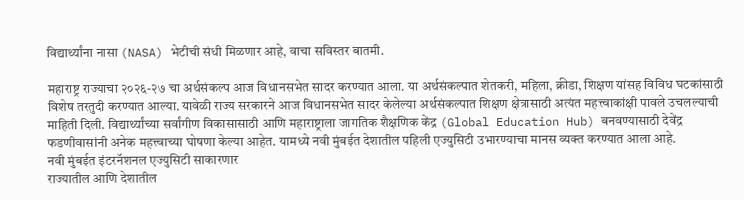विद्यार्थ्यांना नासा (NASA) भेटीची संधी मिळणार आहे, वाचा सविस्तर बातमी.

महाराष्ट्र राज्याचा २०२६-२७ चा अर्थसंकल्प आज विधानसभेत सादर करण्यात आला. या अर्थसंकल्पात शेतकरी, महिला, क्रीडा, शिक्षण यांसह विविध घटकांसाठी विशेष तरतुदी करण्यात आल्या. यावेळी राज्य सरकारने आज विधानसभेत सादर केलेल्या अर्थसंकल्पात शिक्षण क्षेत्रासाठी अत्यंत महत्त्वाकांक्षी पावले उचलल्याची माहिती दिली. विद्यार्थ्यांच्या सर्वांगीण विकासासाठी आणि महाराष्ट्राला जागतिक शैक्षणिक केंद्र (Global Education Hub) बनवण्यासाठी देवेंद्र फडणीवासांनी अनेक महत्त्वाच्या घोषणा केल्या आहेत. यामध्ये नवी मुंबईत देशातील पहिली एज्युसिटी उभारण्याचा मानस व्यक्त करण्यात आला आहे.
नवी मुंबईत इंटरनॅशनल एज्युसिटी साकारणार
राज्यातील आणि देशातील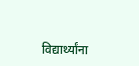विद्यार्थ्यांना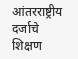आंतरराष्ट्रीय दर्जाचे शिक्षण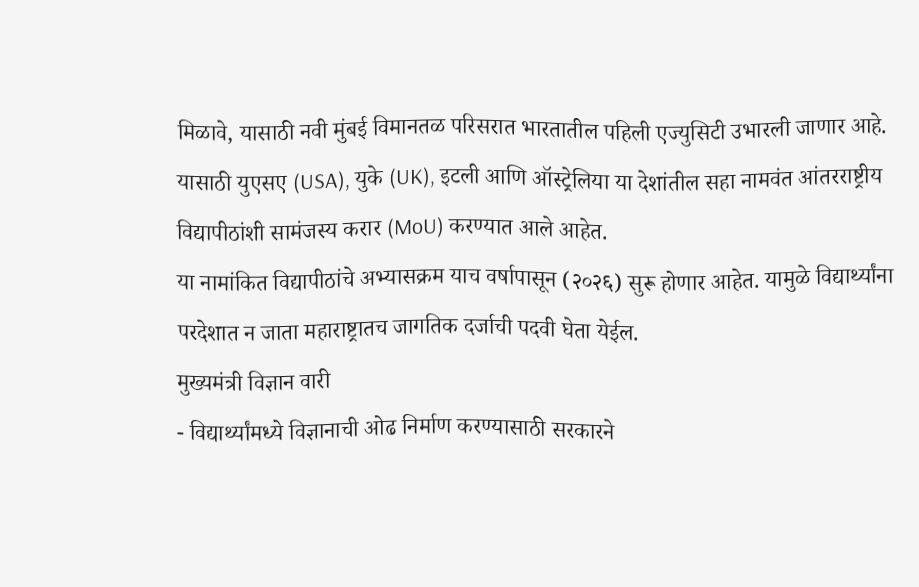मिळावे, यासाठी नवी मुंबई विमानतळ परिसरात भारतातील पहिली एज्युसिटी उभारली जाणार आहे. यासाठी युएसए (USA), युके (UK), इटली आणि ऑस्ट्रेलिया या देशांतील सहा नामवंत आंतरराष्ट्रीय विद्यापीठांशी सामंजस्य करार (MoU) करण्यात आले आहेत.
या नामांकित विद्यापीठांचे अभ्यासक्रम याच वर्षापासून (२०२६) सुरू होणार आहेत. यामुळे विद्यार्थ्यांना परदेशात न जाता महाराष्ट्रातच जागतिक दर्जाची पदवी घेता येईल.
मुख्यमंत्री विज्ञान वारी
- विद्यार्थ्यांमध्ये विज्ञानाची ओढ निर्माण करण्यासाठी सरकारने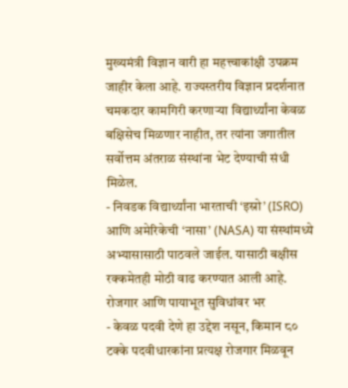मुख्यमंत्री विज्ञान वारी हा महत्त्वाकांक्षी उपक्रम जाहीर केला आहे. राज्यस्तरीय विज्ञान प्रदर्शनात चमकदार कामगिरी करणाऱ्या विद्यार्थ्यांना केवळ बक्षिसेच मिळणार नाहीत, तर त्यांना जगातील सर्वोत्तम अंतराळ संस्थांना भेट देण्याची संधी मिळेल.
- निवडक विद्यार्थ्यांना भारताची ‘इस्रो’ (ISRO) आणि अमेरिकेची ‘नासा’ (NASA) या संस्थांमध्ये अभ्यासासाठी पाठवले जाईल. यासाठी बक्षीस रक्कमेतही मोठी वाढ करण्यात आली आहे.
रोजगार आणि पायाभूत सुविधांवर भर
- केवळ पदवी देणे हा उद्देश नसून, किमान ८० टक्के पदवीधारकांना प्रत्यक्ष रोजगार मिळवून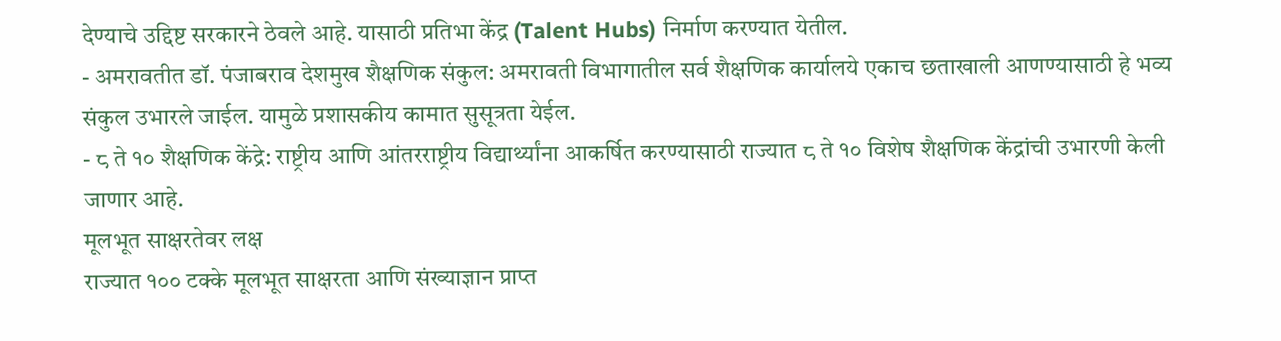देण्याचे उद्दिष्ट सरकारने ठेवले आहे. यासाठी प्रतिभा केंद्र (Talent Hubs) निर्माण करण्यात येतील.
- अमरावतीत डॉ. पंजाबराव देशमुख शैक्षणिक संकुल: अमरावती विभागातील सर्व शैक्षणिक कार्यालये एकाच छताखाली आणण्यासाठी हे भव्य संकुल उभारले जाईल. यामुळे प्रशासकीय कामात सुसूत्रता येईल.
- ८ ते १० शैक्षणिक केंद्रे: राष्ट्रीय आणि आंतरराष्ट्रीय विद्यार्थ्यांना आकर्षित करण्यासाठी राज्यात ८ ते १० विशेष शैक्षणिक केंद्रांची उभारणी केली जाणार आहे.
मूलभूत साक्षरतेवर लक्ष
राज्यात १०० टक्के मूलभूत साक्षरता आणि संख्याज्ञान प्राप्त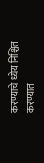करण्याचे ध्येय निश्चित करण्यात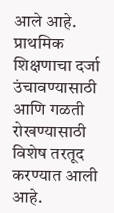आले आहे. प्राथमिक शिक्षणाचा दर्जा उंचावण्यासाठी आणि गळती रोखण्यासाठी विशेष तरतूद करण्यात आली आहे.